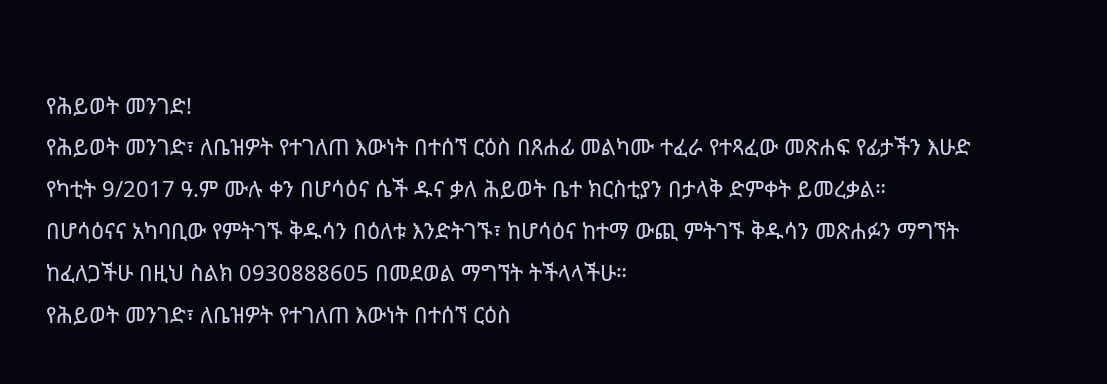የሕይወት መንገድ!
የሕይወት መንገድ፣ ለቤዝዎት የተገለጠ እውነት በተሰኘ ርዕስ በጸሐፊ መልካሙ ተፈራ የተጻፈው መጽሐፍ የፊታችን እሁድ የካቲት 9/2017 ዓ.ም ሙሉ ቀን በሆሳዕና ሴች ዱና ቃለ ሕይወት ቤተ ክርስቲያን በታላቅ ድምቀት ይመረቃል።
በሆሳዕናና አካባቢው የምትገኙ ቅዱሳን በዕለቱ እንድትገኙ፣ ከሆሳዕና ከተማ ውጪ ምትገኙ ቅዱሳን መጽሐፉን ማግኘት ከፈለጋችሁ በዚህ ስልክ 0930888605 በመደወል ማግኘት ትችላላችሁ።
የሕይወት መንገድ፣ ለቤዝዎት የተገለጠ እውነት በተሰኘ ርዕስ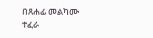በጸሐፊ መልካሙ ተፈራ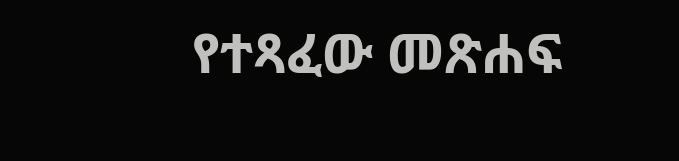የተጻፈው መጽሐፍ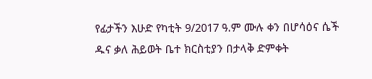የፊታችን እሁድ የካቲት 9/2017 ዓ.ም ሙሉ ቀን በሆሳዕና ሴች ዱና ቃለ ሕይወት ቤተ ክርስቲያን በታላቅ ድምቀት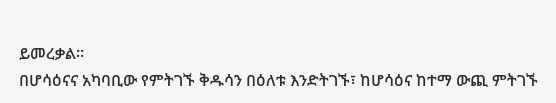ይመረቃል።
በሆሳዕናና አካባቢው የምትገኙ ቅዱሳን በዕለቱ እንድትገኙ፣ ከሆሳዕና ከተማ ውጪ ምትገኙ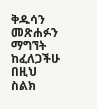ቅዱሳን መጽሐፉን ማግኘት ከፈለጋችሁ በዚህ ስልክ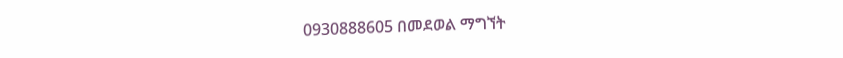0930888605 በመደወል ማግኘት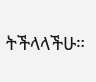ትችላላችሁ።